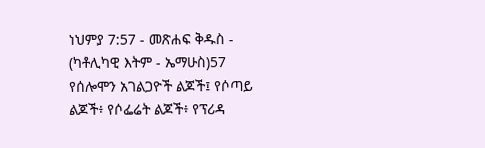ነህምያ 7:57 - መጽሐፍ ቅዱስ - (ካቶሊካዊ እትም - ኤማሁስ)57 የሰሎሞን አገልጋዮች ልጆች፤ የሶጣይ ልጆች፥ የሶፌሬት ልጆች፥ የፕሪዳ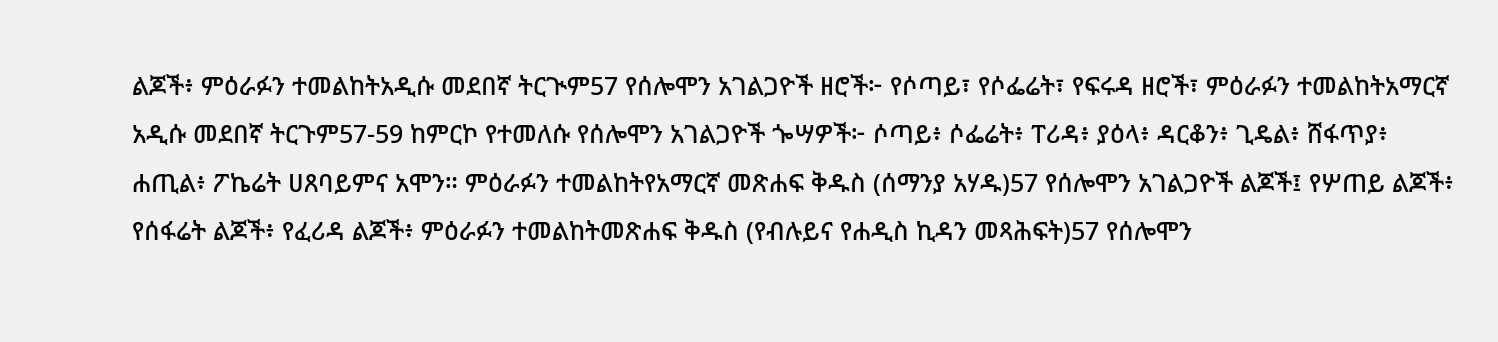ልጆች፥ ምዕራፉን ተመልከትአዲሱ መደበኛ ትርጒም57 የሰሎሞን አገልጋዮች ዘሮች፦ የሶጣይ፣ የሶፌሬት፣ የፍሩዳ ዘሮች፣ ምዕራፉን ተመልከትአማርኛ አዲሱ መደበኛ ትርጉም57-59 ከምርኮ የተመለሱ የሰሎሞን አገልጋዮች ጐሣዎች፦ ሶጣይ፥ ሶፌሬት፥ ፐሪዳ፥ ያዕላ፥ ዳርቆን፥ ጊዴል፥ ሸፋጥያ፥ ሐጢል፥ ፖኬሬት ሀጸባይምና አሞን። ምዕራፉን ተመልከትየአማርኛ መጽሐፍ ቅዱስ (ሰማንያ አሃዱ)57 የሰሎሞን አገልጋዮች ልጆች፤ የሦጠይ ልጆች፥ የሰፋሬት ልጆች፥ የፈሪዳ ልጆች፥ ምዕራፉን ተመልከትመጽሐፍ ቅዱስ (የብሉይና የሐዲስ ኪዳን መጻሕፍት)57 የሰሎሞን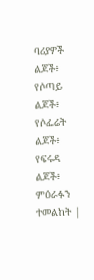ባሪያዎች ልጆች፥ የሶጣይ ልጆች፥ የሶፌሬት ልጆች፥ የፍሩዳ ልጆች፥ ምዕራፉን ተመልከት |